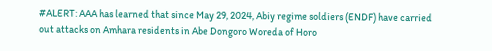#ALERT: AAA has learned that since May 29, 2024, Abiy regime soldiers (ENDF) have carried out attacks on Amhara residents in Abe Dongoro Woreda of Horo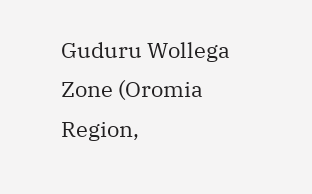Guduru Wollega Zone (Oromia Region,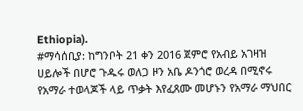Ethiopia).
#ማሳሰቢያ: ከግንቦት 21 ቀን 2016 ጀምሮ የአብይ አገዛዝ ሀይሎች በሆሮ ጉዱሩ ወለጋ ዞን አቤ ዶንጎሮ ወረዳ በሚኖሩ የአማራ ተወላጆች ላይ ጥቃት እየፈጸሙ መሆኑን የአማራ ማህበር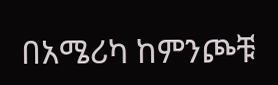በአሜሪካ ከምንጮቹ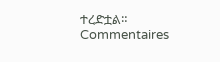ተረድቷል።
Commentaires